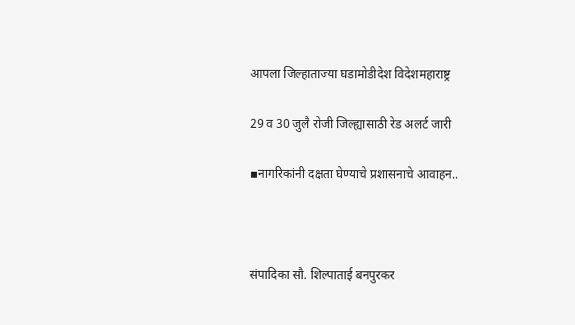आपला जिल्हाताज्या घडामोडीदेश विदेशमहाराष्ट्र

29 व 30 जुलै रोजी जिल्ह्यासाठी रेड अलर्ट जारी

▪नागरिकांनी दक्षता घेण्याचे प्रशासनाचे आवाहन..



संपादिका सौ. शिल्पाताई बनपुरकर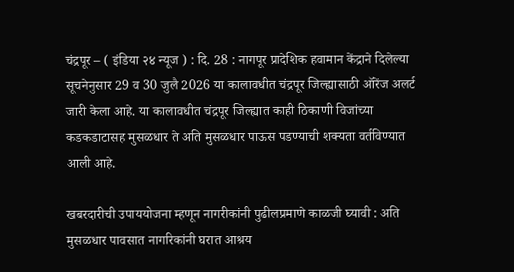चंद्रपूर – ( इंडिया २४ न्यूज ) : दि. 28 : नागपूर प्रादेशिक हवामान केंद्राने दिलेल्या सूचनेनुसार 29 व 30 जुलै 2026 या कालावधीत चंद्रपूर जिल्ह्यासाठी ऑरेंज अलर्ट जारी केला आहे. या कालावधीत चंद्रपूर जिल्ह्यात काही ठिकाणी विजांच्या कडकडाटासह मुसळधार ते अति मुसळधार पाऊस पडण्याची शक्यता वर्तविण्यात आली आहे.

खबरदारीची उपाययोजना म्हणून नागरीकांनी पुढीलप्रमाणे काळजी घ्यावी : अति मुसळधार पावसात नागरिकांनी घरात आश्रय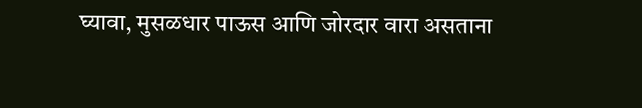घ्यावा, मुसळधार पाऊस आणि जोरदार वारा असताना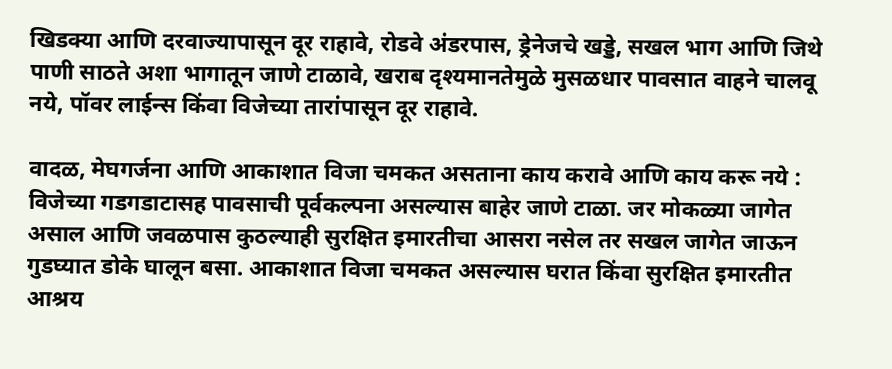खिडक्‍या आणि दरवाज्यापासून दूर राहावे, रोडवे अंडरपास, ड्रेनेजचे खड्डे, सखल भाग आणि जिथे पाणी साठते अशा भागातून जाणे टाळावे, खराब दृश्यमानतेमुळे मुसळधार पावसात वाहने चालवू नये, पॉवर लाईन्‍स किंवा विजेच्या तारांपासून दूर राहावे.

वादळ, मेघगर्जना आणि आकाशात विजा चमकत असताना काय करावे आणि काय करू नये : विजेच्या गडगडाटासह पावसाची पूर्वकल्पना असल्यास बाहेर जाणे टाळा. जर मोकळ्या जागेत असाल आणि जवळपास कुठल्याही सुरक्षित इमारतीचा आसरा नसेल तर सखल जागेत जाऊन गुडघ्यात डोके घालून बसा. आकाशात विजा चमकत असल्यास घरात किंवा सुरक्षित इमारतीत आश्रय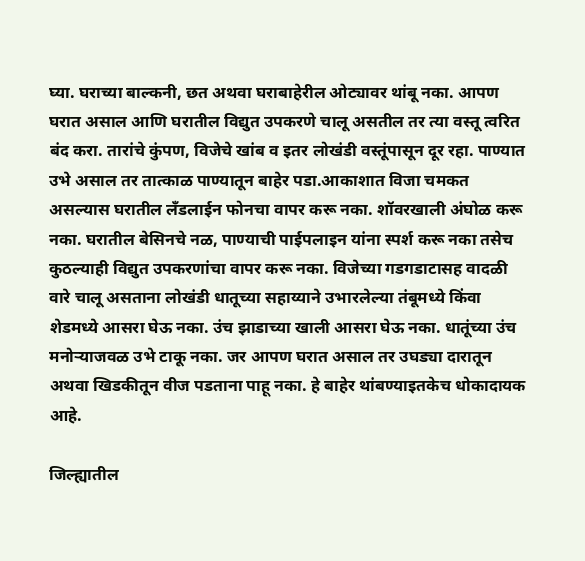घ्या. घराच्या बाल्कनी, छत अथवा घराबाहेरील ओट्यावर थांबू नका. आपण घरात असाल आणि घरातील विद्युत उपकरणे चालू असतील तर त्या वस्तू त्वरित बंद करा. तारांचे कुंपण, विजेचे खांब व इतर लोखंडी वस्तूंपासून दूर रहा. पाण्यात उभे असाल तर तात्काळ पाण्यातून बाहेर पडा.आकाशात विजा चमकत असल्यास घरातील लँडलाईन फोनचा वापर करू नका. शॉवरखाली अंघोळ करू नका. घरातील बेसिनचे नळ, पाण्याची पाईपलाइन यांना स्पर्श करू नका तसेच कुठल्याही विद्युत उपकरणांचा वापर करू नका. विजेच्या गडगडाटासह वादळी वारे चालू असताना लोखंडी धातूच्या सहाय्याने उभारलेल्या तंबूमध्ये किंवा शेडमध्ये आसरा घेऊ नका. उंच झाडाच्या खाली आसरा घेऊ नका. धातूंच्या उंच मनोऱ्याजवळ उभे टाकू नका. जर आपण घरात असाल तर उघड्या दारातून अथवा खिडकीतून वीज पडताना पाहू नका. हे बाहेर थांबण्याइतकेच धोकादायक आहे.

जिल्ह्यातील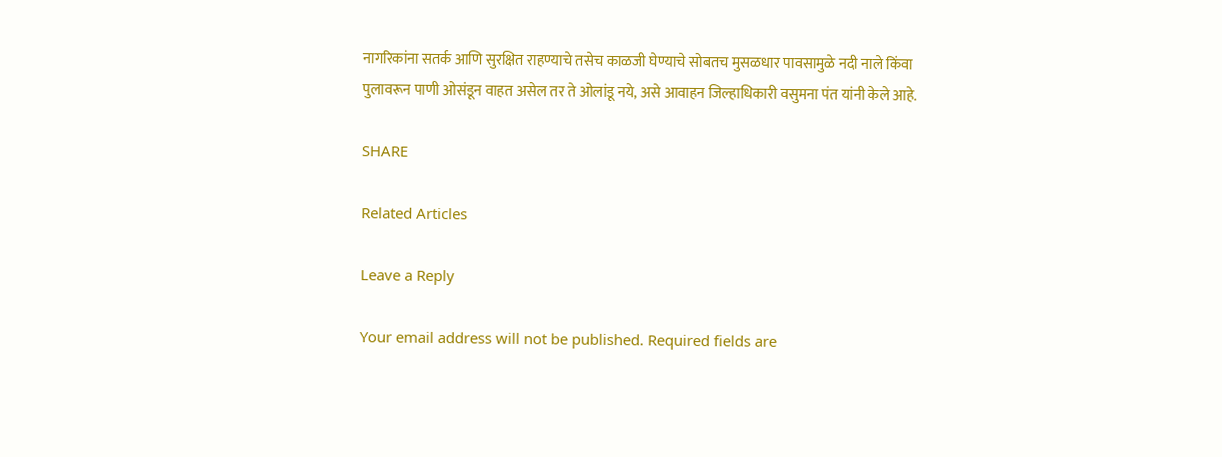नागरिकांना सतर्क आणि सुरक्षित राहण्याचे तसेच काळजी घेण्याचे सोबतच मुसळधार पावसामुळे नदी नाले किंवा पुलावरून पाणी ओसंडून वाहत असेल तर ते ओलांडू नये, असे आवाहन जिल्हाधिकारी वसुमना पंत यांनी केले आहे.

SHARE

Related Articles

Leave a Reply

Your email address will not be published. Required fields are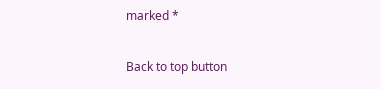marked *

Back to top button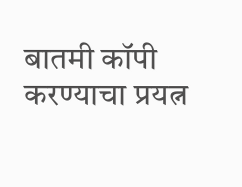बातमी कॉपी करण्याचा प्रयत्न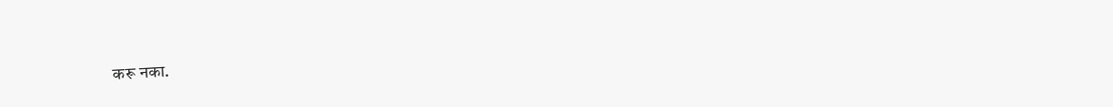करू नका.